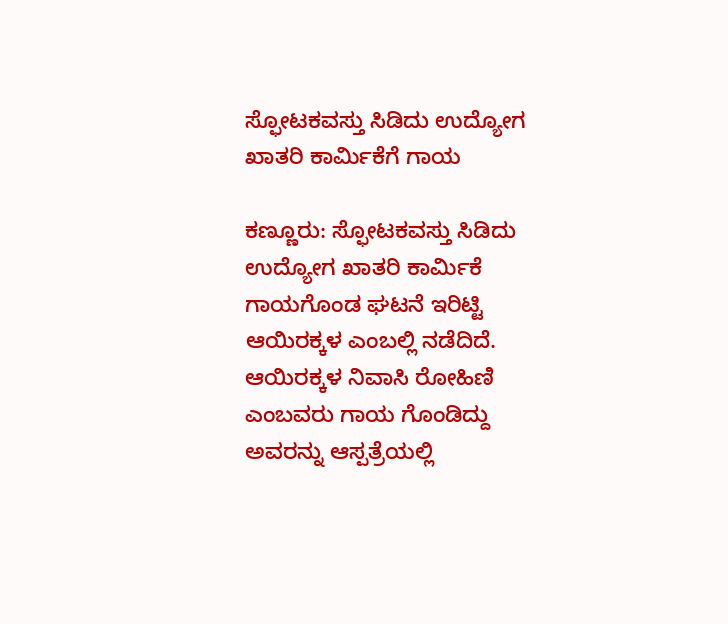ಸ್ಫೋಟಕವಸ್ತು ಸಿಡಿದು ಉದ್ಯೋಗ ಖಾತರಿ ಕಾರ್ಮಿಕೆಗೆ ಗಾಯ

ಕಣ್ಣೂರು: ಸ್ಫೋಟಕವಸ್ತು ಸಿಡಿದು ಉದ್ಯೋಗ ಖಾತರಿ ಕಾರ್ಮಿಕೆ ಗಾಯಗೊಂಡ ಘಟನೆ ಇರಿಟ್ಟಿ ಆಯಿರಕ್ಕಳ ಎಂಬಲ್ಲಿ ನಡೆದಿದೆ. ಆಯಿರಕ್ಕಳ ನಿವಾಸಿ ರೋಹಿಣಿ ಎಂಬವರು ಗಾಯ ಗೊಂಡಿದ್ದು ಅವರನ್ನು ಆಸ್ಪತ್ರೆಯಲ್ಲಿ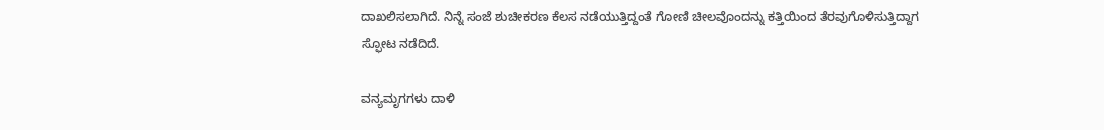ದಾಖಲಿಸಲಾಗಿದೆ. ನಿನ್ನೆ ಸಂಜೆ ಶುಚೀಕರಣ ಕೆಲಸ ನಡೆಯುತ್ತಿದ್ದಂತೆ ಗೋಣಿ ಚೀಲವೊಂದನ್ನು ಕತ್ತಿಯಿಂದ ತೆರವುಗೊಳಿಸುತ್ತಿದ್ದಾಗ  ಸ್ಫೋಟ ನಡೆದಿದೆ.

ವನ್ಯಮೃಗಗಳು ದಾಳಿ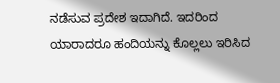ನಡೆಸುವ ಪ್ರದೇಶ ಇದಾಗಿದೆ. ಇದರಿಂದ ಯಾರಾದರೂ ಹಂದಿಯನ್ನು ಕೊಲ್ಲಲು ಇರಿಸಿದ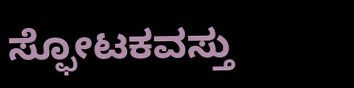ಸ್ಫೋಟಕವಸ್ತು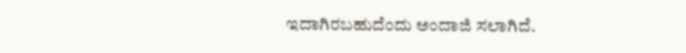ಇದಾಗಿರಬಹುದೆಂದು ಅಂದಾಜಿ ಸಲಾಗಿದೆ.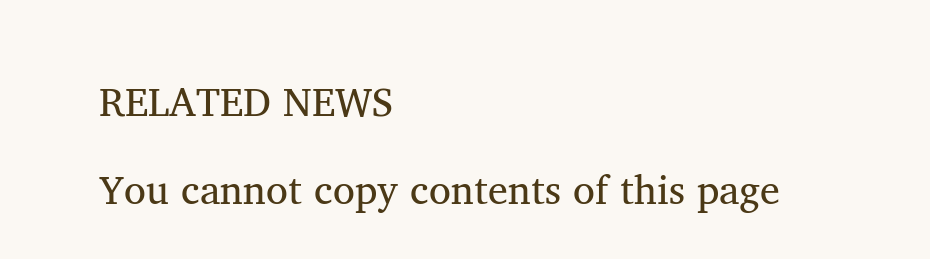RELATED NEWS

You cannot copy contents of this page